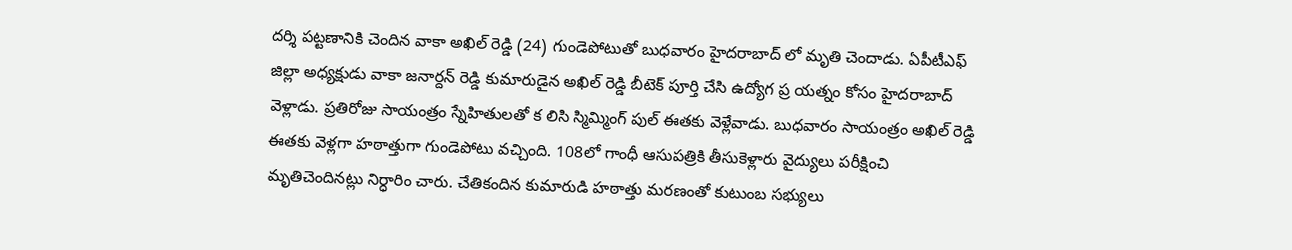దర్శి పట్టణానికి చెందిన వాకా అఖిల్ రెడ్డి (24) గుండెపోటుతో బుధవారం హైదరాబాద్ లో మృతి చెందాడు. ఏపీటీఎఫ్ జిల్లా అధ్యక్షుడు వాకా జనార్దన్ రెడ్డి కుమారుడైన అఖిల్ రెడ్డి బీటెక్ పూర్తి చేసి ఉద్యోగ ప్ర యత్నం కోసం హైదరాబాద్ వెళ్లాడు. ప్రతిరోజు సాయంత్రం స్నేహితులతో క లిసి స్మిమ్మింగ్ పుల్ ఈతకు వెళ్లేవాడు. బుధవారం సాయంత్రం అఖిల్ రెడ్డి ఈతకు వెళ్లగా హఠాత్తుగా గుండెపోటు వచ్చింది. 108లో గాంధీ ఆసుపత్రికి తీసుకెళ్లారు వైద్యులు పరీక్షించి మృతిచెందినట్లు నిర్ధారిం చారు. చేతికందిన కుమారుడి హఠాత్తు మరణంతో కుటుంబ సభ్యులు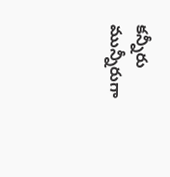కన్నీరు మున్నీరుగా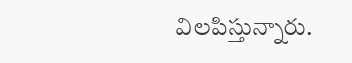విలపిస్తున్నారు.